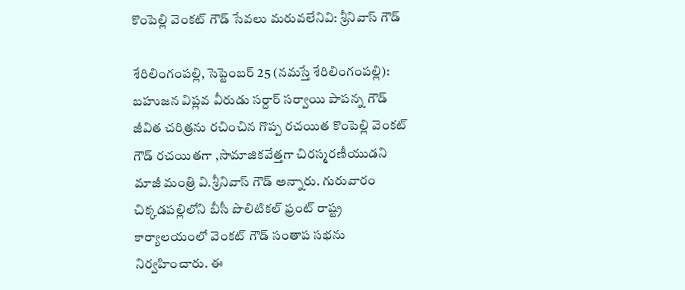కొంపెల్లి వెంకట్ గౌడ్ సేవ‌లు మ‌రువ‌లేనివి: శ్రీనివాస్ గౌడ్

శేరిలింగంప‌ల్లి, సెప్టెంబ‌ర్ 25 (న‌మ‌స్తే శేరిలింగంప‌ల్లి): బహుజన విప్లవ వీరుడు సర్దార్ సర్వాయి పాపన్న గౌడ్ జీవిత చరిత్రను రచించిన గొప్ప రచయిత కొంపెల్లి వెంకట్ గౌడ్ రచయితగా ,సామాజికవేత్తగా చిరస్మరణీయుడని మాజీ మంత్రి వి.శ్రీనివాస్ గౌడ్ అన్నారు. గురువారం చిక్కడపల్లిలోని బీసీ పొలిటికల్ ఫ్రంట్ రాష్ట్ర కార్యాలయంలో వెంకట్ గౌడ్ సంతాప సభను నిర్వ‌హించారు. ఈ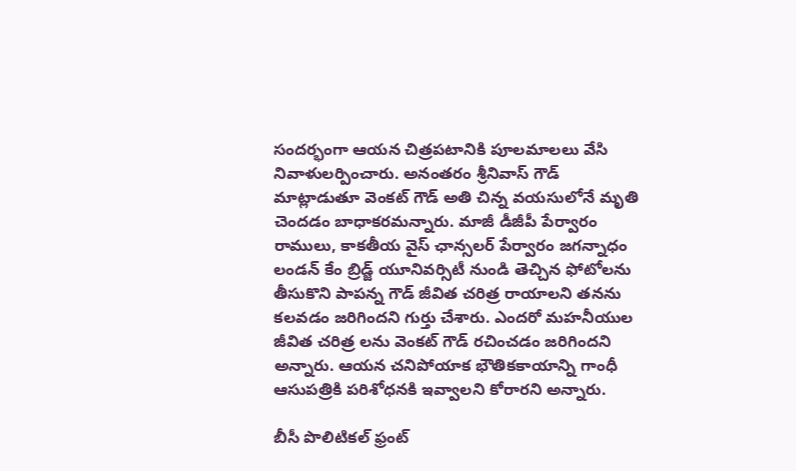సందర్భంగా ఆయన చిత్రపటానికి పూలమాలలు వేసి నివాళులర్పించారు. అనంతరం శ్రీనివాస్ గౌడ్ మాట్లాడుతూ వెంక‌ట్ గౌడ్‌ అతి చిన్న వయసులోనే మృతి చెందడం బాధాకరమన్నారు. మాజీ డీజీపీ పేర్వారం రాములు, కాకతీయ వైస్ ఛాన్సలర్ పేర్వారం జగన్నాధం లండన్ కేం బ్రిడ్జ్ యూనివర్సిటీ నుండి తెచ్చిన ఫోటోలను తీసుకొని పాపన్న గౌడ్ జీవిత చరిత్ర రాయాలని త‌న‌ను కలవడం జరిగిందని గుర్తు చేశారు. ఎందరో మహనీయుల జీవిత చరిత్ర లను వెంకట్ గౌడ్ రచించడం జరిగిందని అన్నారు. ఆయ‌న చనిపోయాక భౌతికకాయాన్ని గాంధీ ఆసుపత్రికి పరిశోధనకి ఇవ్వాలని కోరార‌ని అన్నారు.

బీసీ పొలిటికల్ ఫ్రంట్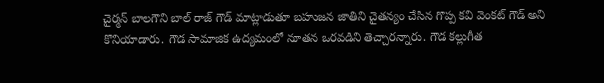చైర్మన్ బాలగౌని బాల్ రాజ్ గౌడ్ మాట్లాడుతూ బహుజన జాతిని చైతన్యం చేసిన గొప్ప కవి వెంకట్ గౌడ్ అని కొనియాడారు. గౌడ సామాజిక ఉద్యమంలో నూతన ఒర‌వ‌డిని తెచ్చారన్నారు. గౌడ కల్లుగీత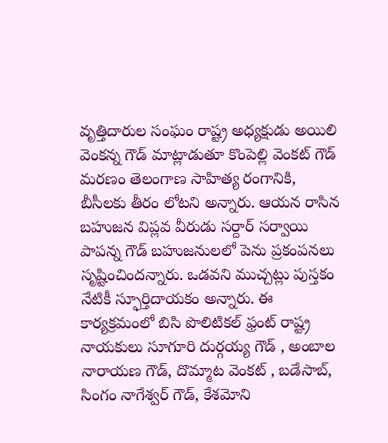వృత్తిదారుల సంఘం రాష్ట్ర అధ్యక్షుడు అయిలి వెంకన్న గౌడ్ మాట్లాడుతూ కొంపెల్లి వెంకట్ గౌడ్ మరణం తెలంగాణ సాహిత్య రంగానికి, బీసీలకు తీరం లోటని అన్నారు. ఆయన రాసిన బహుజన విప్లవ వీరుడు సర్దార్ సర్వాయి పాపన్న గౌడ్ బహుజనులలో పెను ప్రకంపనలు సృష్టించింద‌న్నారు. ఒడవని ముచ్చట్లు పుస్తకం నేటికీ స్ఫూర్తిదాయకం అన్నారు. ఈ కార్యక్రమంలో బిసి పొలిటికల్ ఫ్రంట్ రాష్ట్ర నాయకులు సూగూరి దుర్గయ్య గౌడ్ , అంబాల నారాయణ గౌడ్, దొమ్మాట వెంకట్ , బడేసాబ్, సింగం నాగేశ్వర్ గౌడ్, కేశమోని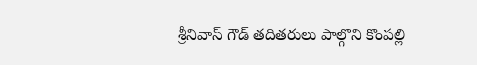శ్రీనివాస్ గౌడ్ తదితరులు పాల్గొని కొంపల్లి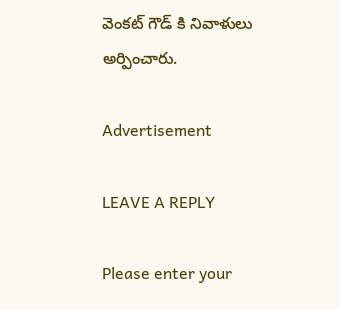వెంకట్ గౌడ్ కి నివాళులు అర్పించారు.

Advertisement

LEAVE A REPLY

Please enter your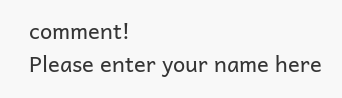comment!
Please enter your name here